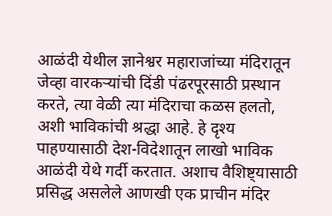आळंदी येथील ज्ञानेश्वर महाराजांच्या मंदिरातून जेव्हा वारकऱ्यांची दिंडी पंढरपूरसाठी प्रस्थान करते, त्या वेळी त्या मंदिराचा कळस हलतो, अशी भाविकांची श्रद्धा आहे. हे दृश्य पाहण्यासाठी देश-विदेशातून लाखो भाविक आळंदी येथे गर्दी करतात. अशाच वैशिष्ट्यासाठी प्रसिद्ध असलेले आणखी एक प्राचीन मंदिर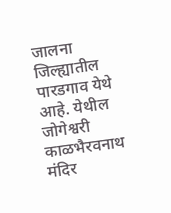जालना जिल्ह्यातील पारडगाव येथे आहे. येथील जोगेश्वरी काळभैरवनाथ मंदिर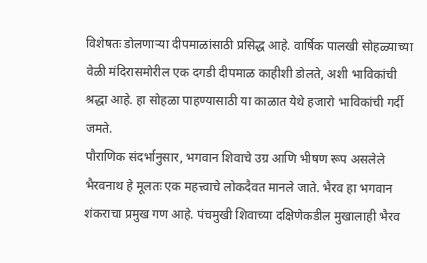विशेषतः डोलणाऱ्या दीपमाळांसाठी प्रसिद्ध आहे. वार्षिक पालखी सोहळ्याच्या वेळी मंदिरासमोरील एक दगडी दीपमाळ काहीशी डोलते, अशी भाविकांची श्रद्धा आहे. हा सोहळा पाहण्यासाठी या काळात येथे हजारो भाविकांची गर्दी जमते.
पौराणिक संदर्भानुसार, भगवान शिवाचे उग्र आणि भीषण रूप असलेले भैरवनाथ हे मूलतः एक महत्त्वाचे लोकदैवत मानले जाते. भैरव हा भगवान शंकराचा प्रमुख गण आहे. पंचमुखी शिवाच्या दक्षिणेकडील मुखालाही भैरव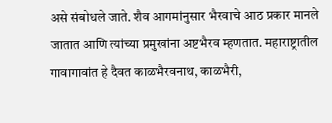असे संबोधले जाते. शैव आगमांनुसार भैरवाचे आठ प्रकार मानले जातात आणि त्यांच्या प्रमुखांना अष्टभैरव म्हणतात. महाराष्ट्रातील गावागावांत हे दैवत काळभैरवनाथ, काळभैरी,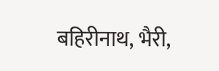बहिरीनाथ, भैरी,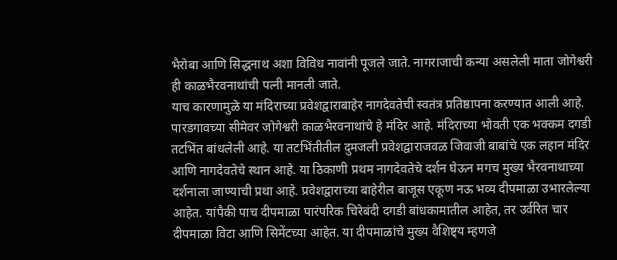भैरोबा आणि सिद्धनाथ अशा विविध नावांनी पूजले जाते. नागराजाची कन्या असलेली माता जोगेश्वरी ही काळभैरवनाथांची पत्नी मानली जाते.
याच कारणामुळे या मंदिराच्या प्रवेशद्वाराबाहेर नागदेवतेची स्वतंत्र प्रतिष्ठापना करण्यात आली आहे.
पारडगावच्या सीमेवर जोगेश्वरी काळभैरवनाथांचे हे मंदिर आहे. मंदिराच्या भोवती एक भक्कम दगडी तटभिंत बांधलेली आहे. या तटभिंतीतील दुमजली प्रवेशद्वाराजवळ जिवाजी बाबांचे एक लहान मंदिर आणि नागदेवतेचे स्थान आहे. या ठिकाणी प्रथम नागदेवतेचे दर्शन घेऊन मगच मुख्य भैरवनाथाच्या दर्शनाला जाण्याची प्रथा आहे. प्रवेशद्वाराच्या बाहेरील बाजूस एकूण नऊ भव्य दीपमाळा उभारलेल्या आहेत. यांपैकी पाच दीपमाळा पारंपरिक चिरेबंदी दगडी बांधकामातील आहेत, तर उर्वरित चार दीपमाळा विटा आणि सिमेंटच्या आहेत. या दीपमाळांचे मुख्य वैशिष्ट्य म्हणजे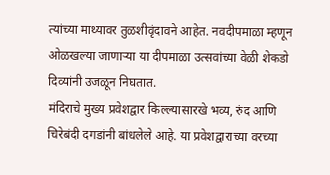त्यांच्या माथ्यावर तुळशीवृंदावने आहेत. नवदीपमाळा म्हणून ओळखल्या जाणाऱ्या या दीपमाळा उत्सवांच्या वेळी शेकडो दिव्यांनी उजळून निघतात.
मंदिराचे मुख्य प्रवेशद्वार किल्ल्यासारखे भव्य, रुंद आणि चिरेबंदी दगडांनी बांधलेले आहे. या प्रवेशद्वाराच्या वरच्या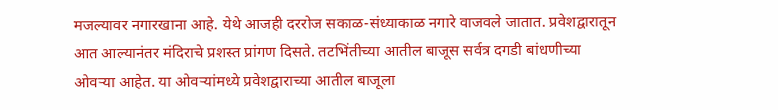मजल्यावर नगारखाना आहे. येथे आजही दररोज सकाळ-संध्याकाळ नगारे वाजवले जातात. प्रवेशद्वारातून आत आल्यानंतर मंदिराचे प्रशस्त प्रांगण दिसते. तटभिंतीच्या आतील बाजूस सर्वत्र दगडी बांधणीच्या ओवऱ्या आहेत. या ओवऱ्यांमध्ये प्रवेशद्वाराच्या आतील बाजूला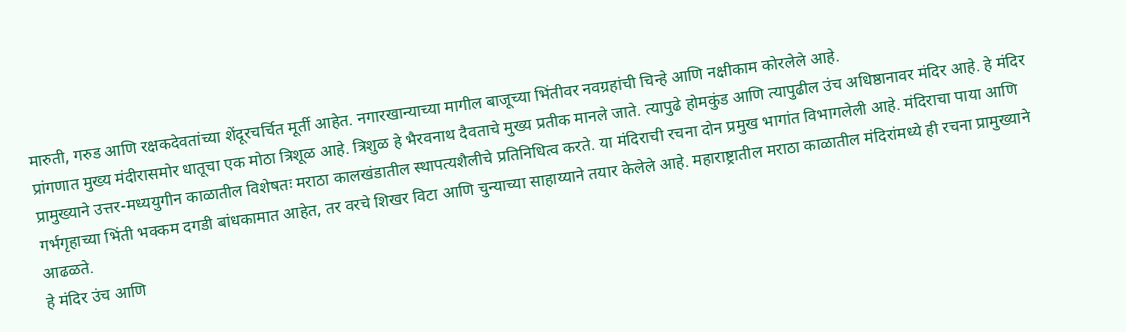मारुती, गरुड आणि रक्षकदेवतांच्या शेंदूरचर्चित मूर्ती आहेत. नगारखान्याच्या मागील बाजूच्या भिंतीवर नवग्रहांची चिन्हे आणि नक्षीकाम कोरलेले आहे.
प्रांगणात मुख्य मंदीरासमोर धातूचा एक मोठा त्रिशूळ आहे. त्रिशुळ हे भैरवनाथ दैवताचे मुख्य प्रतीक मानले जाते. त्यापुढे होमकुंड आणि त्यापुढील उंच अधिष्ठानावर मंदिर आहे. हे मंदिर प्रामुख्याने उत्तर-मध्ययुगीन काळातील विशेषतः मराठा कालखंडातील स्थापत्यशैलीचे प्रतिनिधित्व करते. या मंदिराची रचना दोन प्रमुख भागांत विभागलेली आहे. मंदिराचा पाया आणि गर्भगृहाच्या भिंती भक्कम दगडी बांधकामात आहेत, तर वरचे शिखर विटा आणि चुन्याच्या साहाय्याने तयार केलेले आहे. महाराष्ट्रातील मराठा काळातील मंदिरांमध्ये ही रचना प्रामुख्याने आढळते.
हे मंदिर उंच आणि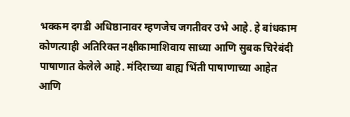भक्कम दगडी अधिष्ठानावर म्हणजेच जगतीवर उभे आहे. हे बांधकाम कोणत्याही अतिरिक्त नक्षीकामाशिवाय साध्या आणि सुबक चिरेबंदी पाषाणात केलेले आहे. मंदिराच्या बाह्य भिंती पाषाणाच्या आहेत आणि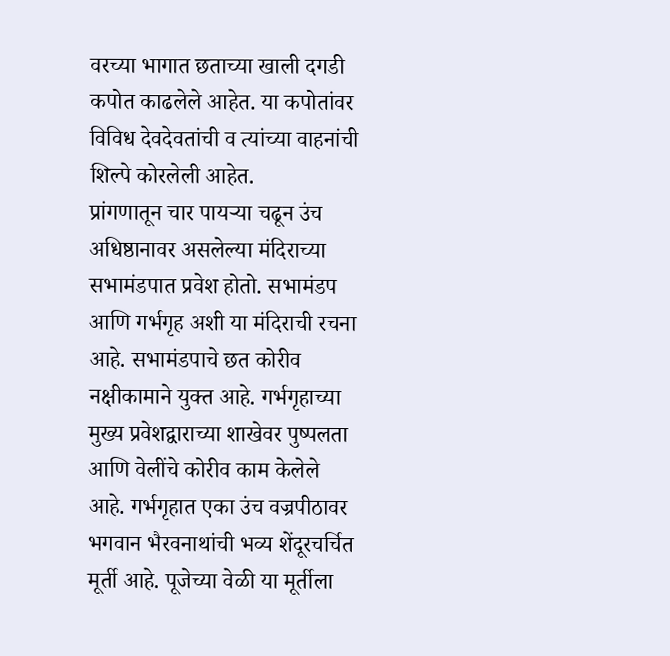वरच्या भागात छताच्या खाली दगडी कपोत काढलेले आहेत. या कपोतांवर विविध देवदेवतांची व त्यांच्या वाहनांची शिल्पे कोरलेली आहेत.
प्रांगणातून चार पायऱ्या चढून उंच अधिष्ठानावर असलेल्या मंदिराच्या सभामंडपात प्रवेश होतो. सभामंडप आणि गर्भगृह अशी या मंदिराची रचना आहे. सभामंडपाचे छत कोरीव नक्षीकामाने युक्त आहे. गर्भगृहाच्या मुख्य प्रवेशद्वाराच्या शाखेवर पुष्पलता आणि वेलींचे कोरीव काम केलेले आहे. गर्भगृहात एका उंच वज्रपीठावर भगवान भैरवनाथांची भव्य शेंदूरचर्चित मूर्ती आहे. पूजेच्या वेळी या मूर्तीला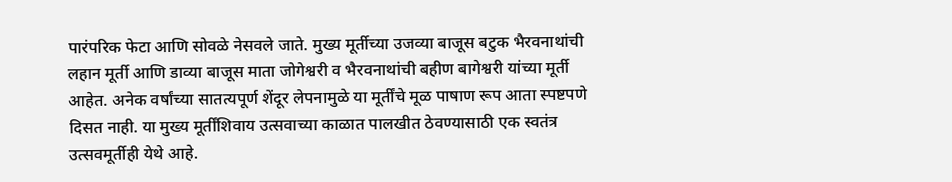पारंपरिक फेटा आणि सोवळे नेसवले जाते. मुख्य मूर्तीच्या उजव्या बाजूस बटुक भैरवनाथांची लहान मूर्ती आणि डाव्या बाजूस माता जोगेश्वरी व भैरवनाथांची बहीण बागेश्वरी यांच्या मूर्ती आहेत. अनेक वर्षांच्या सातत्यपूर्ण शेंदूर लेपनामुळे या मूर्तींचे मूळ पाषाण रूप आता स्पष्टपणे दिसत नाही. या मुख्य मूर्तींशिवाय उत्सवाच्या काळात पालखीत ठेवण्यासाठी एक स्वतंत्र उत्सवमूर्तीही येथे आहे.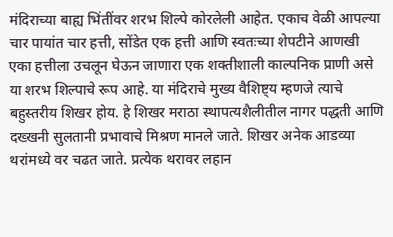मंदिराच्या बाह्य भिंतींवर शरभ शिल्पे कोरलेली आहेत. एकाच वेळी आपल्या चार पायांत चार हत्ती, सोंडेत एक हत्ती आणि स्वतःच्या शेपटीने आणखी एका हत्तीला उचलून घेऊन जाणारा एक शक्तीशाली काल्पनिक प्राणी असे या शरभ शिल्पाचे रूप आहे. या मंदिराचे मुख्य वैशिष्ट्य म्हणजे त्याचे बहुस्तरीय शिखर होय. हे शिखर मराठा स्थापत्यशैलीतील नागर पद्धती आणि दख्खनी सुलतानी प्रभावाचे मिश्रण मानले जाते. शिखर अनेक आडव्या थरांमध्ये वर चढत जाते. प्रत्येक थरावर लहान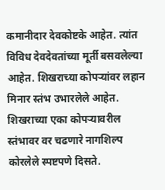कमानीदार देवकोष्टके आहेत. त्यांत विविध देवदेवतांच्या मूर्ती बसवलेल्या आहेत. शिखराच्या कोपऱ्यांवर लहान मिनार स्तंभ उभारलेले आहेत. शिखराच्या एका कोपऱ्यावरील स्तंभावर वर चढणारे नागशिल्प कोरलेले स्पष्टपणे दिसते.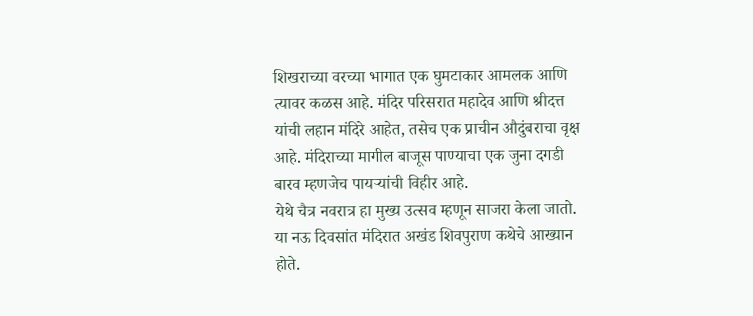शिखराच्या वरच्या भागात एक घुमटाकार आमलक आणि त्यावर कळस आहे. मंदिर परिसरात महादेव आणि श्रीदत्त यांची लहान मंदिरे आहेत, तसेच एक प्राचीन औदुंबराचा वृक्ष आहे. मंदिराच्या मागील बाजूस पाण्याचा एक जुना दगडी बारव म्हणजेच पायऱ्यांची विहीर आहे.
येथे चैत्र नवरात्र हा मुख्य उत्सव म्हणून साजरा केला जातो. या नऊ दिवसांत मंदिरात अखंड शिवपुराण कथेचे आख्यान होते.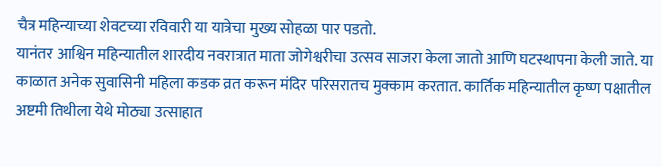चैत्र महिन्याच्या शेवटच्या रविवारी या यात्रेचा मुख्य सोहळा पार पडतो.
यानंतर आश्विन महिन्यातील शारदीय नवरात्रात माता जोगेश्वरीचा उत्सव साजरा केला जातो आणि घटस्थापना केली जाते. या काळात अनेक सुवासिनी महिला कडक व्रत करून मंदिर परिसरातच मुक्काम करतात. कार्तिक महिन्यातील कृष्ण पक्षातील अष्टमी तिथीला येथे मोठ्या उत्साहात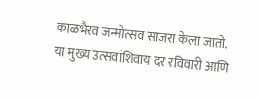काळभैरव जन्मोत्सव साजरा केला जातो.
या मुख्य उत्सवांशिवाय दर रविवारी आणि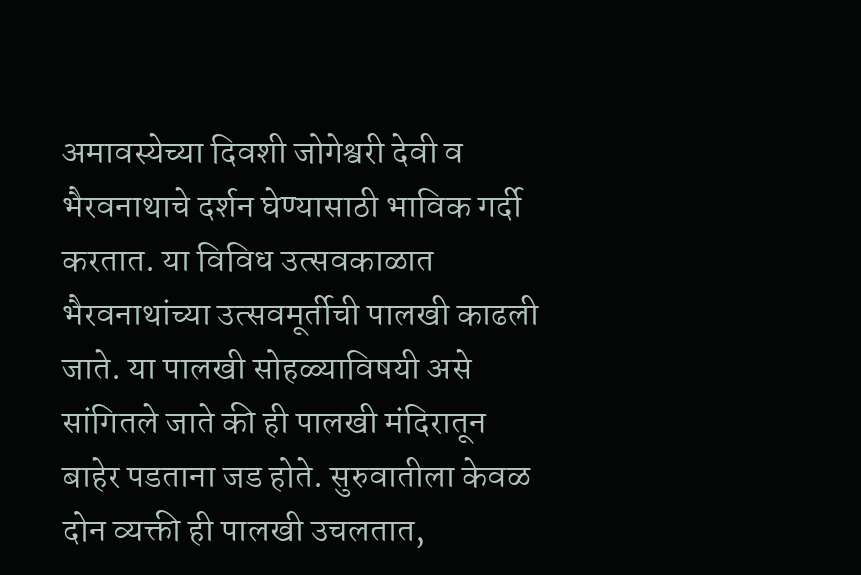अमावस्येच्या दिवशी जोगेश्वरी देवी व भैरवनाथाचे दर्शन घेण्यासाठी भाविक गर्दी करतात. या विविध उत्सवकाळात भैरवनाथांच्या उत्सवमूर्तीची पालखी काढली जाते. या पालखी सोहळ्याविषयी असे सांगितले जाते की ही पालखी मंदिरातून बाहेर पडताना जड होते. सुरुवातीला केवळ दोन व्यक्ती ही पालखी उचलतात,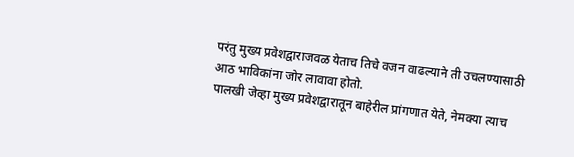परंतु मुख्य प्रवेशद्वाराजवळ येताच तिचे वजन वाढल्याने ती उचलण्यासाठी आठ भाविकांना जोर लावावा होतो.
पालखी जेव्हा मुख्य प्रवेशद्वारातून बाहेरील प्रांगणात येते, नेमक्या त्याच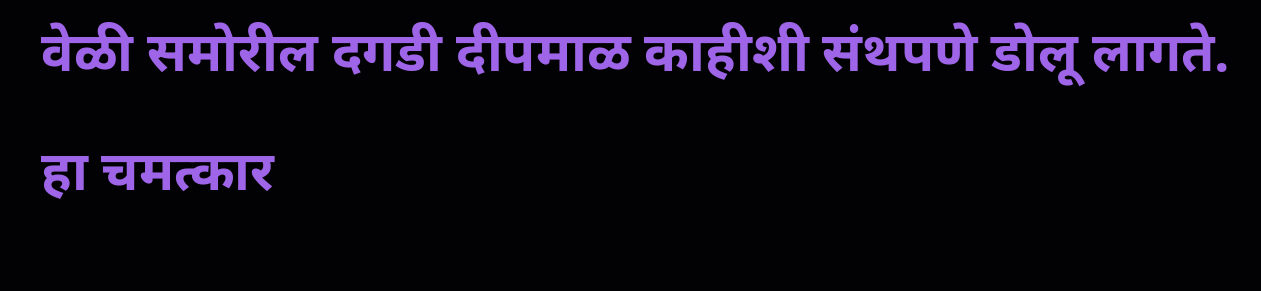वेळी समोरील दगडी दीपमाळ काहीशी संथपणे डोलू लागते. हा चमत्कार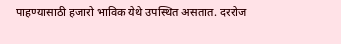पाहण्यासाठी हजारो भाविक येथे उपस्थित असतात. दररोज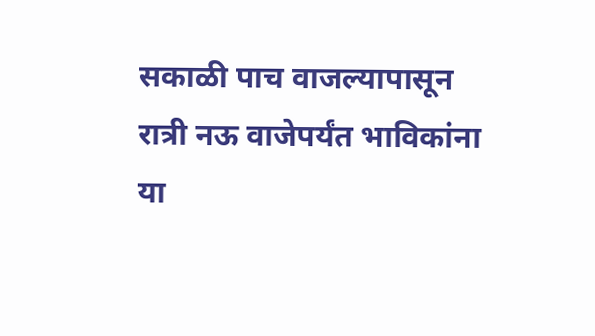सकाळी पाच वाजल्यापासून रात्री नऊ वाजेपर्यंत भाविकांना या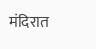मंदिरात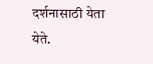दर्शनासाठी येता येते.